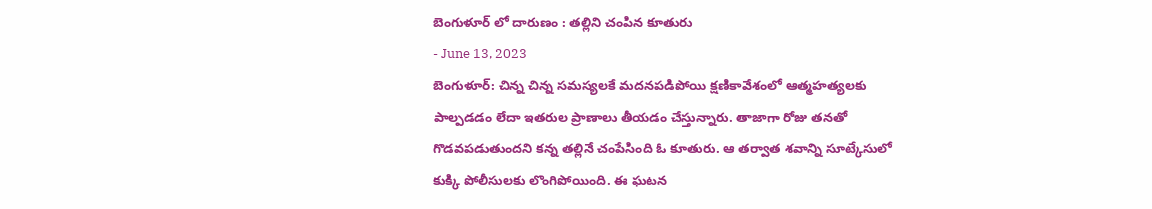బెంగుళూర్ లో దారుణం : తల్లిని చంపిన కూతురు
- June 13, 2023
బెంగుళూర్: చిన్న చిన్న సమస్యలకే మదనపడిపోయి క్షణికావేశంలో ఆత్మహత్యలకు పాల్పడడం లేదా ఇతరుల ప్రాణాలు తీయడం చేస్తున్నారు. తాజాగా రోజు తనతో గొడవపడుతుందని కన్న తల్లినే చంపేసింది ఓ కూతురు. ఆ తర్వాత శవాన్ని సూట్కేసులో కుక్కి పోలీసులకు లొంగిపోయింది. ఈ ఘటన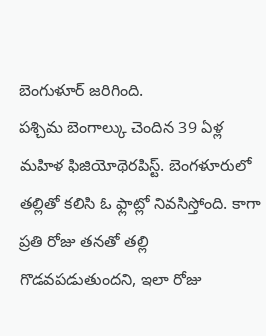బెంగుళూర్ జరిగింది.
పశ్చిమ బెంగాల్కు చెందిన 39 ఏళ్ల మహిళ ఫిజియోథెరపిస్ట్. బెంగళూరులో తల్లితో కలిసి ఓ ఫ్లాట్లో నివసిస్తోంది. కాగా ప్రతి రోజు తనతో తల్లి గొడవపడుతుందని, ఇలా రోజు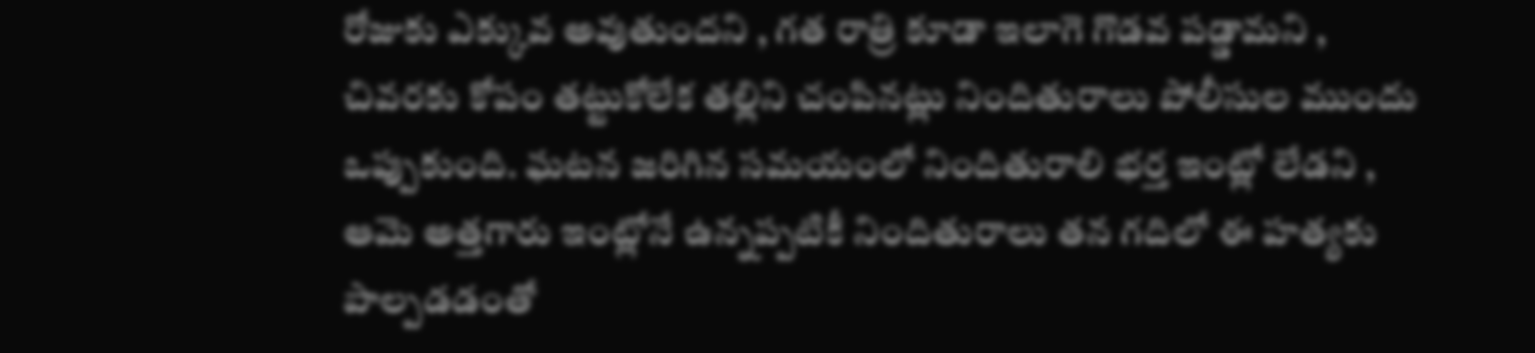రోజుకు ఎక్కువ అవుతుందని , గత రాత్రి కూడా ఇలాగె గొడవ పడ్డామని , చివరకు కోపం తట్టుకోలేక తల్లిని చంపినట్లు నిందితురాలు పోలీసుల ముందు ఒప్పుకుంది. ఘటన జరిగిన సమయంలో నిందితురాలి భర్త ఇంట్లో లేడని , ఆమె అత్తగారు ఇంట్లోనే ఉన్నప్పటికీ నిందితురాలు తన గదిలో ఈ హత్యకు పాల్పడడంతో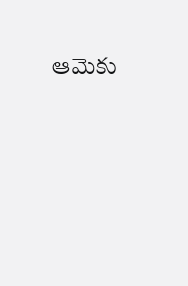ఆమెకు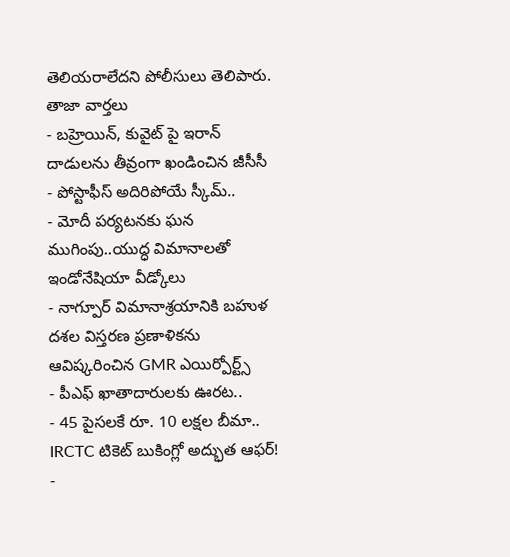తెలియరాలేదని పోలీసులు తెలిపారు.
తాజా వార్తలు
- బహ్రెయిన్, కువైట్ పై ఇరాన్ దాడులను తీవ్రంగా ఖండించిన జీసీసీ
- పోస్టాఫీస్ అదిరిపోయే స్కీమ్..
- మోదీ పర్యటనకు ఘన ముగింపు..యుద్ధ విమానాలతో ఇండోనేషియా వీడ్కోలు
- నాగ్పూర్ విమానాశ్రయానికి బహుళ దశల విస్తరణ ప్రణాళికను ఆవిష్కరించిన GMR ఎయిర్పోర్ట్స్
- పీఎఫ్ ఖాతాదారులకు ఊరట..
- 45 పైసలకే రూ. 10 లక్షల బీమా.. IRCTC టికెట్ బుకింగ్లో అద్భుత ఆఫర్!
-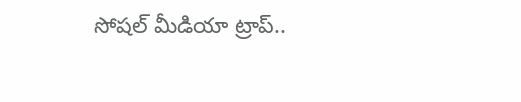సోషల్ మీడియా ట్రాప్..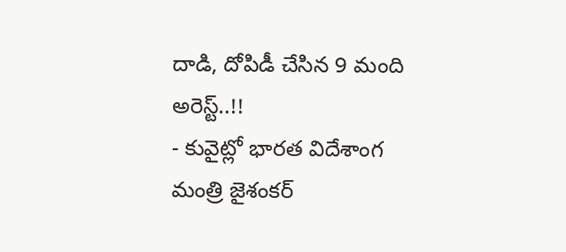దాడి, దోపిడీ చేసిన 9 మంది అరెస్ట్..!!
- కువైట్లో భారత విదేశాంగ మంత్రి జైశంకర్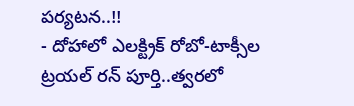పర్యటన..!!
- దోహాలో ఎలక్ట్రిక్ రోబో-టాక్సీల ట్రయల్ రన్ పూర్తి..త్వరలో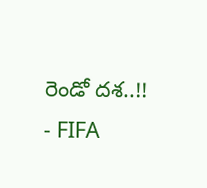రెండో దశ..!!
- FIFA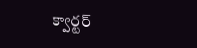క్వార్టర్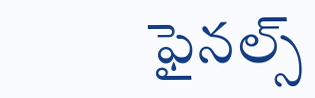ఫైనల్స్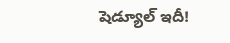షెడ్యూల్ ఇదీ!